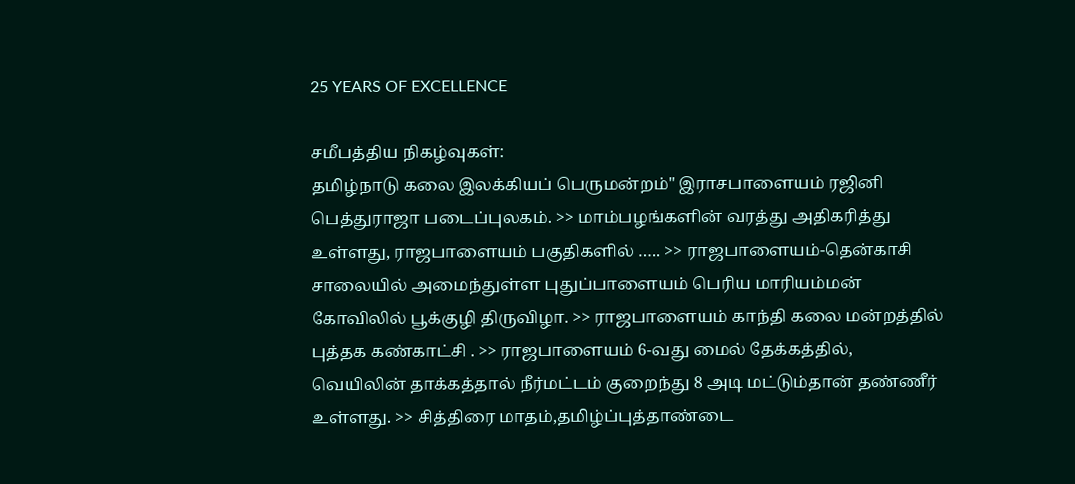25 YEARS OF EXCELLENCE

சமீபத்திய நிகழ்வுகள்:
தமிழ்நாடு கலை இலக்கியப் பெருமன்றம்" இராசபாளையம் ரஜினி பெத்துராஜா படைப்புலகம். >> மாம்பழங்களின் வரத்து அதிகரித்து உள்ளது, ராஜபாளையம் பகுதிகளில் ….. >> ராஜபாளையம்-தென்காசி சாலையில் அமைந்துள்ள புதுப்பாளையம் பெரிய மாரியம்மன் கோவிலில் பூக்குழி திருவிழா. >> ராஜபாளையம் காந்தி கலை மன்றத்தில் புத்தக கண்காட்சி . >> ராஜபாளையம் 6-வது மைல் தேக்கத்தில், வெயிலின் தாக்கத்தால் நீர்மட்டம் குறைந்து 8 அடி மட்டும்தான் தண்ணீர் உள்ளது. >> சித்திரை மாதம்,தமிழ்ப்புத்தாண்டை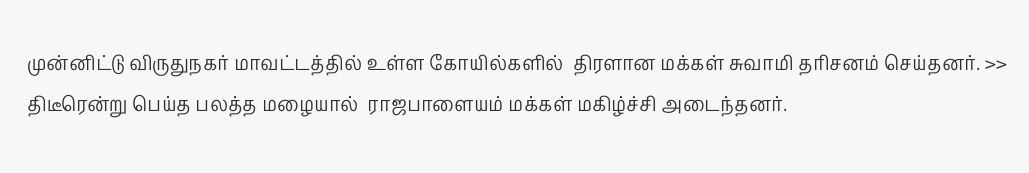முன்னிட்டு விருதுநகர் மாவட்டத்தில் உள்ள கோயில்களில்  திரளான மக்கள் சுவாமி தரிசனம் செய்தனர். >> திடீரென்று பெய்த பலத்த மழையால்  ராஜபாளையம் மக்கள் மகிழ்ச்சி அடைந்தனர்.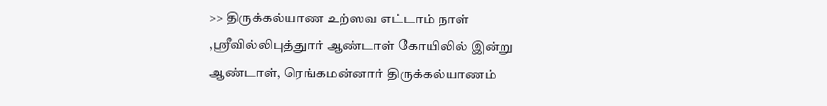>> திருக்கல்யாண உற்ஸவ எட்டாம் நாள் ,ஸ்ரீவில்லிபுத்துார் ஆண்டாள் கோயிலில் இன்று ஆண்டாள், ரெங்கமன்னார் திருக்கல்யாணம்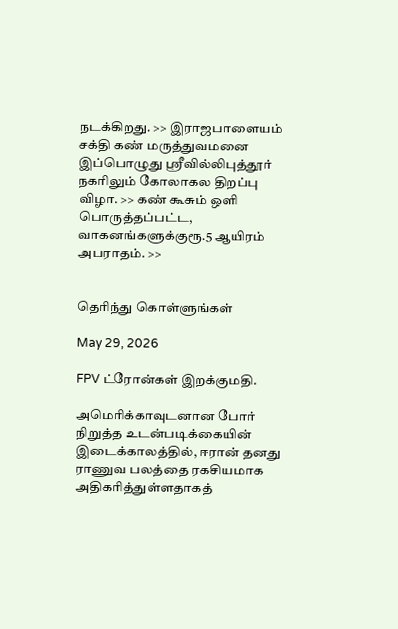நடக்கிறது. >> இராஜபாளையம் சக்தி கண் மருத்துவமனை இப்பொழுது ஸ்ரீவில்லிபுத்தூர் நகரிலும் கோலாகல திறப்பு விழா. >> கண் கூசும் ஒளி பொருத்தப்பட்ட, வாகனங்களுக்குரூ.5 ஆயிரம் அபராதம். >>


தெரிந்து கொள்ளுங்கள்

May 29, 2026

FPV ட்ரோன்கள் இறக்குமதி.

அமெரிக்காவுடனான போர்  நிறுத்த உடன்படிக்கையின் இடைக்காலத்தில், ஈரான் தனது ராணுவ பலத்தை ரகசியமாக அதிகரித்துள்ளதாகத்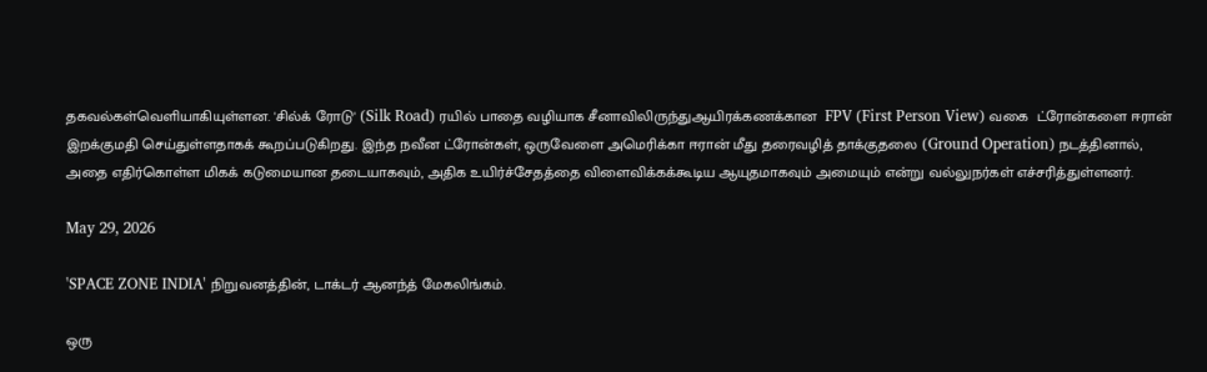தகவல்கள்வெளியாகியுள்ளன. 'சில்க் ரோடு' (Silk Road) ரயில் பாதை வழியாக சீனாவிலிருந்துஆயிரக்கணக்கான  FPV (First Person View) வகை  ட்ரோன்களை ஈரான் இறக்குமதி செய்துள்ளதாகக் கூறப்படுகிறது. இந்த நவீன ட்ரோன்கள், ஒருவேளை அமெரிக்கா ஈரான் மீது தரைவழித் தாக்குதலை (Ground Operation) நடத்தினால், அதை எதிர்கொள்ள மிகக் கடுமையான தடையாகவும், அதிக உயிர்ச்சேதத்தை விளைவிக்கக்கூடிய ஆயுதமாகவும் அமையும் என்று வல்லுநர்கள் எச்சரித்துள்ளனர்.

May 29, 2026

'SPACE ZONE INDIA' நிறுவனத்தின், டாக்டர் ஆனந்த் மேகலிங்கம்.

ஒரு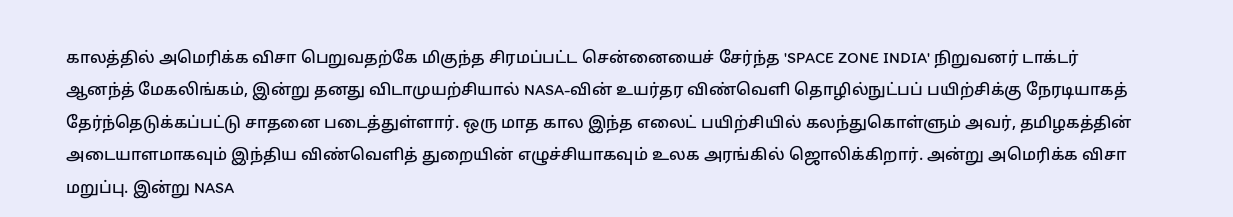காலத்தில் அமெரிக்க விசா பெறுவதற்கே மிகுந்த சிரமப்பட்ட சென்னையைச் சேர்ந்த 'SPACE ZONE INDIA' நிறுவனர் டாக்டர் ஆனந்த் மேகலிங்கம், இன்று தனது விடாமுயற்சியால் NASA-வின் உயர்தர விண்வெளி தொழில்நுட்பப் பயிற்சிக்கு நேரடியாகத் தேர்ந்தெடுக்கப்பட்டு சாதனை படைத்துள்ளார். ஒரு மாத கால இந்த எலைட் பயிற்சியில் கலந்துகொள்ளும் அவர், தமிழகத்தின் அடையாளமாகவும் இந்திய விண்வெளித் துறையின் எழுச்சியாகவும் உலக அரங்கில் ஜொலிக்கிறார். அன்று அமெரிக்க விசா மறுப்பு. இன்று NASA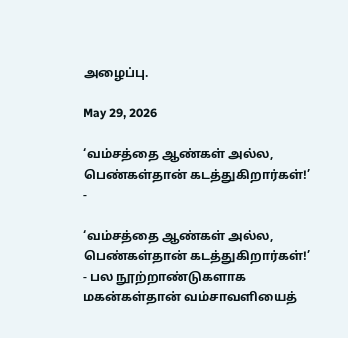அழைப்பு.

May 29, 2026

‘வம்சத்தை ஆண்கள் அல்ல, பெண்கள்தான் கடத்துகிறார்கள்!’ -

‘வம்சத்தை ஆண்கள் அல்ல, பெண்கள்தான் கடத்துகிறார்கள்!’ - பல நூற்றாண்டுகளாக மகன்கள்தான் வம்சாவளியைத்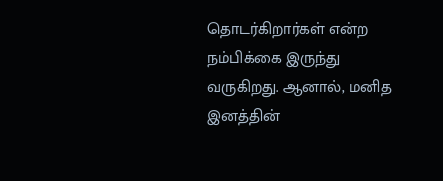தொடர்கிறார்கள் என்ற நம்பிக்கை இருந்து வருகிறது. ஆனால், மனித இனத்தின்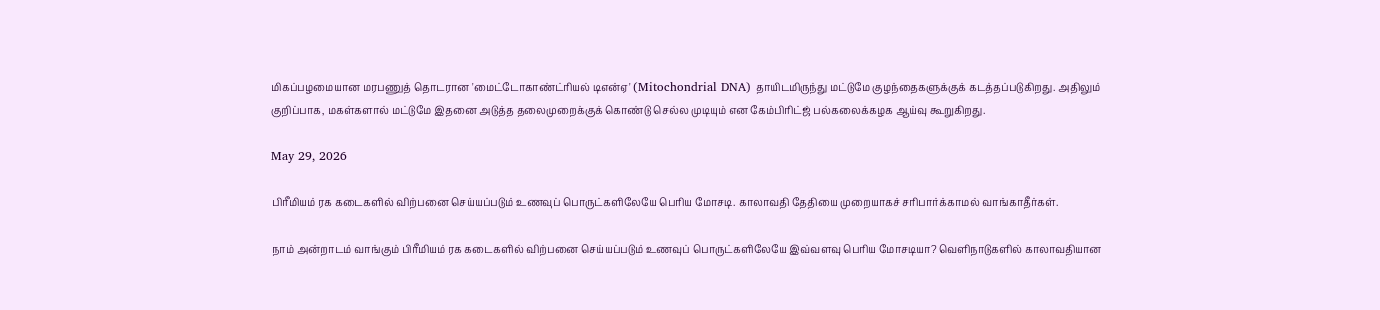மிகப்பழமையான மரபணுத் தொடரான 'மைட்டோகாண்ட்ரியல் டிஎன்ஏ' (Mitochondrial DNA) தாயிடமிருந்து மட்டுமே குழந்தைகளுக்குக் கடத்தப்படுகிறது. அதிலும் குறிப்பாக, மகள்களால் மட்டுமே இதனை அடுத்த தலைமுறைக்குக் கொண்டு செல்ல முடியும் என கேம்பிரிட்ஜ் பல்கலைக்கழக ஆய்வு கூறுகிறது.

May 29, 2026

பிரீமியம் ரக கடைகளில் விற்பனை செய்யப்படும் உணவுப் பொருட்களிலேயே பெரிய மோசடி. காலாவதி தேதியை முறையாகச் சரிபார்க்காமல் வாங்காதீர்கள்.

நாம் அன்றாடம் வாங்கும் பிரீமியம் ரக கடைகளில் விற்பனை செய்யப்படும் உணவுப் பொருட்களிலேயே இவ்வளவு பெரிய மோசடியா? வெளிநாடுகளில் காலாவதியான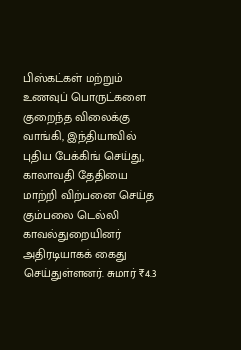பிஸ்கட்கள் மற்றும் உணவுப் பொருட்களை குறைந்த விலைக்கு வாங்கி, இந்தியாவில் புதிய பேக்கிங் செய்து, காலாவதி தேதியை மாற்றி விற்பனை செய்த கும்பலை டெல்லி காவல்துறையினர் அதிரடியாகக் கைது செய்துள்ளனர். சுமார் ₹4.3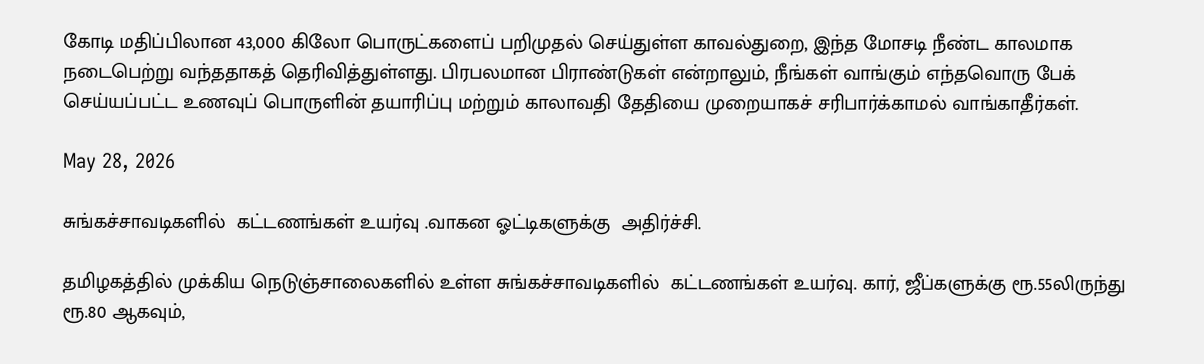கோடி மதிப்பிலான 43,000 கிலோ பொருட்களைப் பறிமுதல் செய்துள்ள காவல்துறை, இந்த மோசடி நீண்ட காலமாக நடைபெற்று வந்ததாகத் தெரிவித்துள்ளது. பிரபலமான பிராண்டுகள் என்றாலும், நீங்கள் வாங்கும் எந்தவொரு பேக் செய்யப்பட்ட உணவுப் பொருளின் தயாரிப்பு மற்றும் காலாவதி தேதியை முறையாகச் சரிபார்க்காமல் வாங்காதீர்கள்.

May 28, 2026

சுங்கச்சாவடிகளில்  கட்டணங்கள் உயர்வு .வாகன ஓட்டிகளுக்கு  அதிர்ச்சி.

தமிழகத்தில் முக்கிய நெடுஞ்சாலைகளில் உள்ள சுங்கச்சாவடிகளில்  கட்டணங்கள் உயர்வு. கார், ஜீப்களுக்கு ரூ.55லிருந்து ரூ.80 ஆகவும்,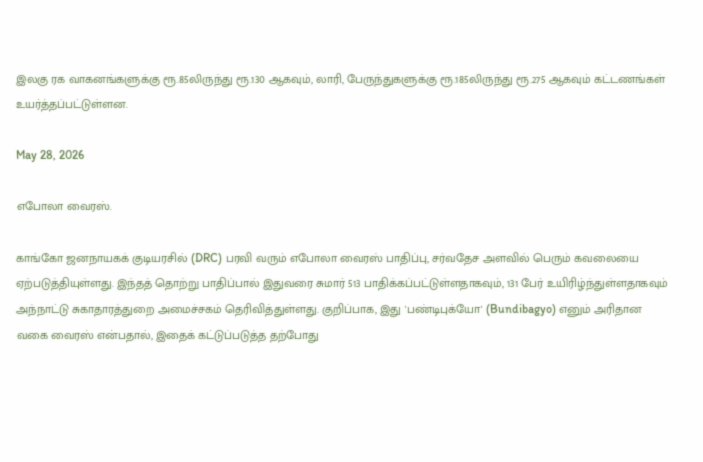இலகு ரக வாகனங்களுக்கு ரூ.85லிருந்து ரூ.130 ஆகவும், லாரி, பேருந்துகளுக்கு ரூ.185லிருந்து ரூ.275 ஆகவும் கட்டணங்கள் உயர்த்தப்பட்டுள்ளன.

May 28, 2026

எபோலா வைரஸ்.

காங்கோ ஜனநாயகக் குடியரசில் (DRC) பரவி வரும் எபோலா வைரஸ் பாதிப்பு, சர்வதேச அளவில் பெரும் கவலையை ஏற்படுத்தியுள்ளது. இந்தத் தொற்று பாதிப்பால் இதுவரை சுமார் 513 பாதிக்கப்பட்டுள்ளதாகவும், 131 பேர் உயிரிழ்ந்துள்ளதாகவும் அந்நாட்டு சுகாதாரத்துறை அமைச்சகம் தெரிவித்துள்ளது. குறிப்பாக, இது 'பண்டிபுக்யோ' (Bundibagyo) எனும் அரிதான வகை வைரஸ் என்பதால், இதைக் கட்டுப்படுத்த தற்போது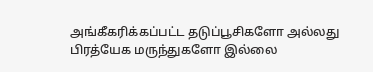அங்கீகரிக்கப்பட்ட தடுப்பூசிகளோ அல்லது பிரத்யேக மருந்துகளோ இல்லை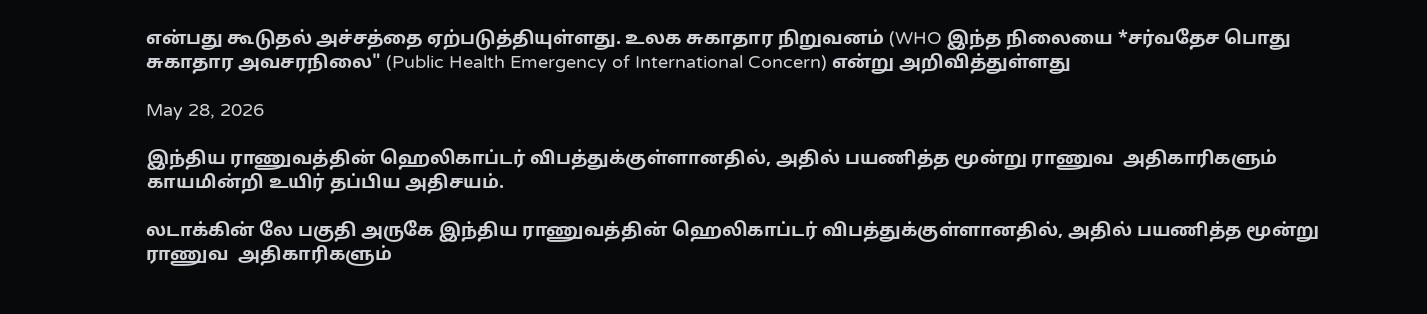என்பது கூடுதல் அச்சத்தை ஏற்படுத்தியுள்ளது. உலக சுகாதார நிறுவனம் (WHO இந்த நிலையை *சர்வதேச பொது சுகாதார அவசரநிலை" (Public Health Emergency of International Concern) என்று அறிவித்துள்ளது

May 28, 2026

இந்திய ராணுவத்தின் ஹெலிகாப்டர் விபத்துக்குள்ளானதில், அதில் பயணித்த மூன்று ராணுவ  அதிகாரிகளும் காயமின்றி உயிர் தப்பிய அதிசயம்.

லடாக்கின் லே பகுதி அருகே இந்திய ராணுவத்தின் ஹெலிகாப்டர் விபத்துக்குள்ளானதில், அதில் பயணித்த மூன்று ராணுவ  அதிகாரிகளும்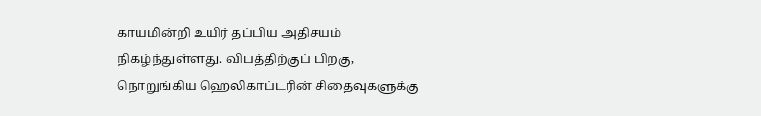காயமின்றி உயிர் தப்பிய அதிசயம் நிகழ்ந்துள்ளது. விபத்திற்குப் பிறகு, நொறுங்கிய ஹெலிகாப்டரின் சிதைவுகளுக்கு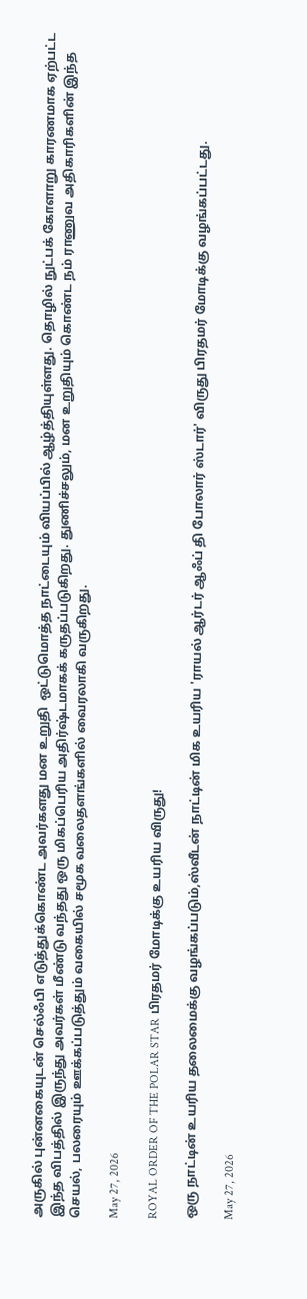அருகில் புன்னகையுடன் செல்ஃபி எடுத்துக்கொண்ட அவர்களது மன உறுதி  ஒட்டுமொத்த நாட்டையும் வியப்பில் ஆழ்த்தியுள்ளது. தொழில் நுட்பக் கோளாறு காரணமாக ஏற்பட்ட இந்த விபத்தில் இருந்து அவர்கள் மீண்டு வந்தது ஒரு மிகப்பெரிய அதிர்ஷ்டமாகக் கருதப்படுகிறது. துணிச்சலும், மன உறுதியும் கொண்ட நம் ராணுவ அதிகாரிகளின் இந்த செயல், பலரையும் ஊக்கப்படுத்தும் வகையில் சமூக வலைதளங்களில் வைரலாகி வருகிறது.

May 27, 2026

ROYAL ORDER OF THE POLAR STAR பிரதமர் மோடிக்கு உயரிய விருது!

ஒரு நாட்டின் உயரிய தலைமைக்கு வழங்கப்படும்,ஸ்வீடன் நாட்டின் மிக உயரிய 'ராயல் ஆர்டர் ஆஃப் தி போலார் ஸ்டார்' விருது பிரதமர் மோடிக்கு வழங்கப்பட்டது.

May 27, 2026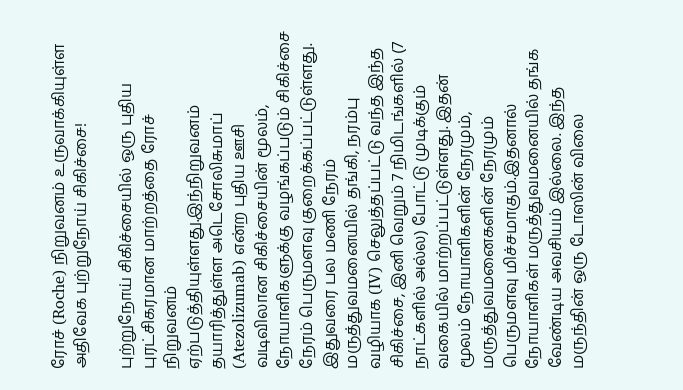ரோச் (Roche) நிறுவனம் உருவாக்கியுள்ள அதிவேக புற்றுநோய் சிகிச்சை!

புற்றுநோய் சிகிச்சையில் ஒரு புதிய புரட்சிகரமான மாற்றத்தை ரோச் நிறுவனம் ஏற்படுத்தியுள்ளது.இந்நிறுவனம் தயாரித்துள்ள அடெசோலிசுமாப் (Atezolizumab) என்ற புதிய ஊசி வடிவிலான சிகிச்சையின் மூலம், நோயாளிகளுக்கு வழங்கப்படும் சிகிச்சை நேரம் பெருமளவு குறைக்கப்பட்டுள்ளது. இதுவரை பல மணி நேரம் மருத்துவமனையில் தங்கி, நரம்பு வழியாக (IV) செலுத்தப்பட்டு வந்த இந்த சிகிச்சை, இனி வெறும் 7 நிமிடங்களில் (7 நாட்களில் அல்ல) போட்டு முடிக்கும் வகையில் மாற்றப்பட்டுள்ளது. இதன் மூலம் நோயாளிகளின் நேரமும், மருத்துவமனைகளின் நேரமும் பெருமளவு மிச்சமாகும்.இதனால் நோயாளிகள் மருத்துவமனையில் தங்க வேண்டிய அவசியம் இல்லை. இந்த மருந்தின் ஒரு டோஸின் விலை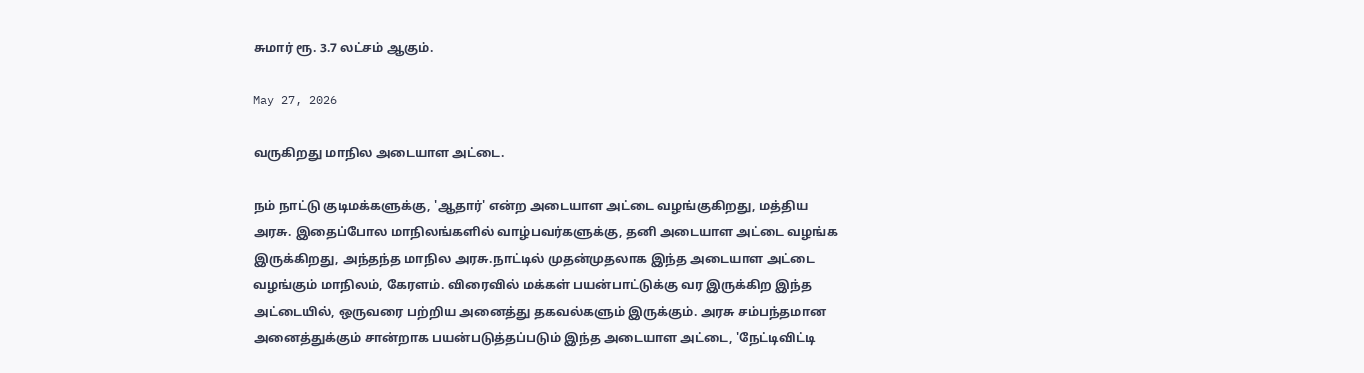சுமார் ரூ. 3.7 லட்சம் ஆகும்.

May 27, 2026

வருகிறது மாநில அடையாள அட்டை.

நம் நாட்டு குடிமக்களுக்கு, 'ஆதார்' என்ற அடையாள அட்டை வழங்குகிறது, மத்திய அரசு. இதைப்போல மாநிலங்களில் வாழ்பவர்களுக்கு, தனி அடையாள அட்டை வழங்க இருக்கிறது, அந்தந்த மாநில அரசு.நாட்டில் முதன்முதலாக இந்த அடையாள அட்டை வழங்கும் மாநிலம், கேரளம். விரைவில் மக்கள் பயன்பாட்டுக்கு வர இருக்கிற இந்த அட்டையில், ஒருவரை பற்றிய அனைத்து தகவல்களும் இருக்கும். அரசு சம்பந்தமான அனைத்துக்கும் சான்றாக பயன்படுத்தப்படும் இந்த அடையாள அட்டை, 'நேட்டிவிட்டி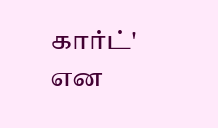கார்ட்' என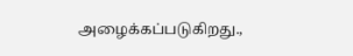அழைக்கப்படுகிறது.,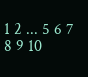1 2 ... 5 6 7 8 9 10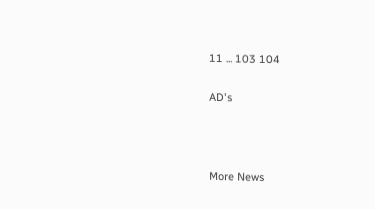11 ... 103 104

AD's



More News